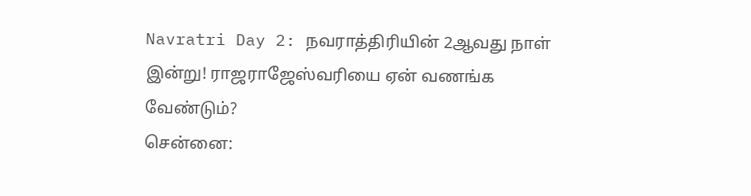Navratri Day 2: நவராத்திரியின் 2ஆவது நாள் இன்று! ராஜராஜேஸ்வரியை ஏன் வணங்க வேண்டும்?
சென்னை: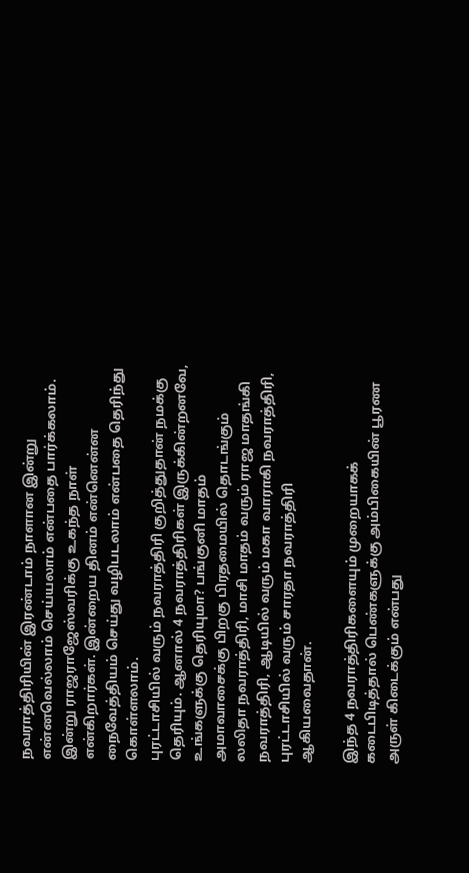நவராத்திரியின் இரண்டாம் நாளான இன்று என்னவெல்லாம் செய்யலாம் என்பதை பார்க்கலாம். இன்று ராஜராஜேஸ்வரிக்கு உகந்த நாள் என்கிறார்கள். இன்றைய தினம் என்னென்ன நைவேத்தியம் செய்து வழிபடலாம் என்பதை தெரிந்து கொள்ளலாம்.
புரட்டாசியில் வரும் நவராத்திரி குறித்துதான் நமக்கு தெரியும். ஆனால் 4 நவராத்திரிகள் இருக்கின்றனவே, உங்களுக்கு தெரியுமா? பங்குனி மாதம் அமாவாசைக்கு பிறகு பிரதமையில் தொடங்கும் லலிதா நவராத்திரி, மாசி மாதம் வரும் ராஜ மாதங்கி நவராத்திரி, ஆடியில் வரும் மகா வாராகி நவராத்திரி, புரட்டாசியில் வரும் சாரதா நவராத்திரி ஆகியவைதான்.

இந்த 4 நவராத்திரிகளையும் முறையாகக் கடைபிடித்தால் பெண்களுக்கு அம்பிகையின் பூரண அருள் கிடைக்கும் என்பது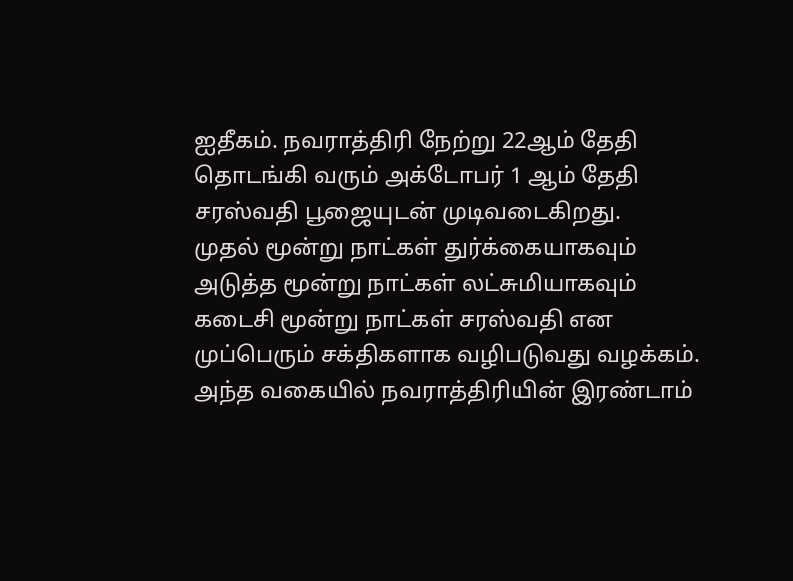ஐதீகம். நவராத்திரி நேற்று 22ஆம் தேதி தொடங்கி வரும் அக்டோபர் 1 ஆம் தேதி சரஸ்வதி பூஜையுடன் முடிவடைகிறது.
முதல் மூன்று நாட்கள் துர்க்கையாகவும் அடுத்த மூன்று நாட்கள் லட்சுமியாகவும் கடைசி மூன்று நாட்கள் சரஸ்வதி என முப்பெரும் சக்திகளாக வழிபடுவது வழக்கம். அந்த வகையில் நவராத்திரியின் இரண்டாம்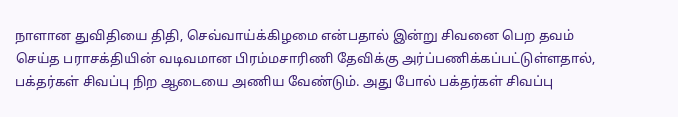நாளான துவிதியை திதி, செவ்வாய்க்கிழமை என்பதால் இன்று சிவனை பெற தவம் செய்த பராசக்தியின் வடிவமான பிரம்மசாரிணி தேவிக்கு அர்ப்பணிக்கப்பட்டுள்ளதால், பக்தர்கள் சிவப்பு நிற ஆடையை அணிய வேண்டும். அது போல் பக்தர்கள் சிவப்பு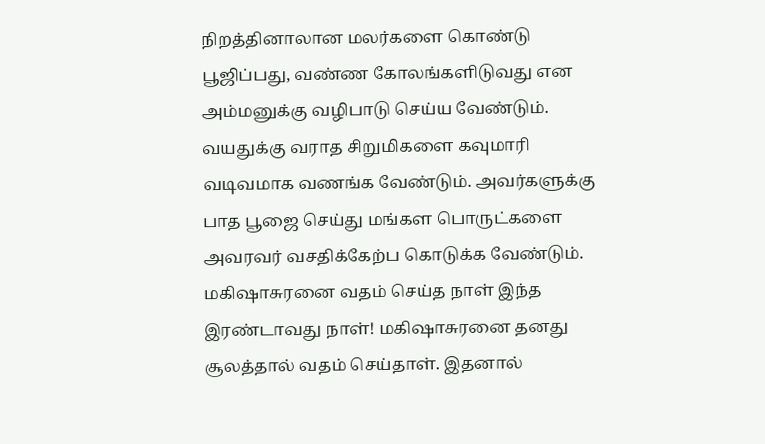நிறத்தினாலான மலர்களை கொண்டு பூஜிப்பது, வண்ண கோலங்களிடுவது என அம்மனுக்கு வழிபாடு செய்ய வேண்டும்.
வயதுக்கு வராத சிறுமிகளை கவுமாரி வடிவமாக வணங்க வேண்டும். அவர்களுக்கு பாத பூஜை செய்து மங்கள பொருட்களை அவரவர் வசதிக்கேற்ப கொடுக்க வேண்டும். மகிஷாசுரனை வதம் செய்த நாள் இந்த இரண்டாவது நாள்! மகிஷாசுரனை தனது சூலத்தால் வதம் செய்தாள். இதனால்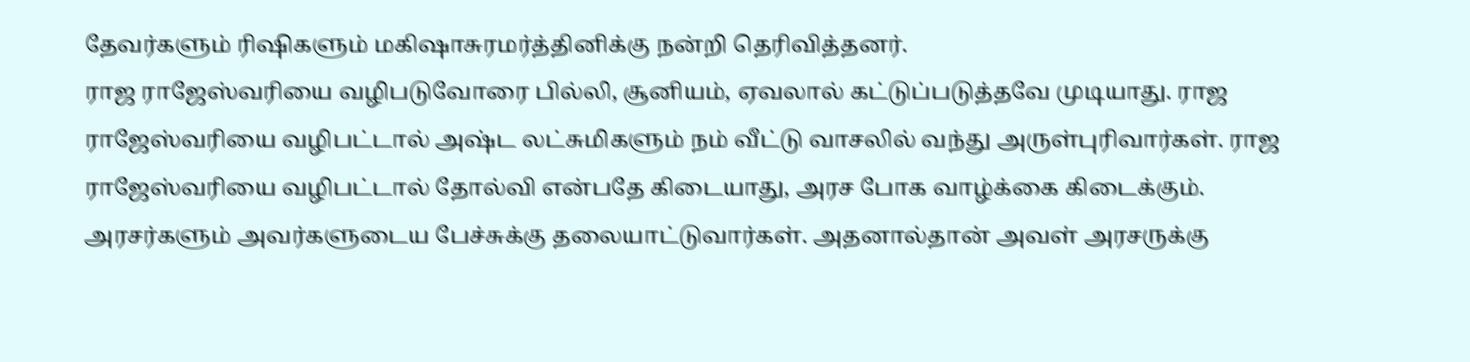தேவர்களும் ரிஷிகளும் மகிஷாசுரமர்த்தினிக்கு நன்றி தெரிவித்தனர்.
ராஜ ராஜேஸ்வரியை வழிபடுவோரை பில்லி, சூனியம், ஏவலால் கட்டுப்படுத்தவே முடியாது. ராஜ ராஜேஸ்வரியை வழிபட்டால் அஷ்ட லட்சுமிகளும் நம் வீட்டு வாசலில் வந்து அருள்புரிவார்கள். ராஜ ராஜேஸ்வரியை வழிபட்டால் தோல்வி என்பதே கிடையாது, அரச போக வாழ்க்கை கிடைக்கும். அரசர்களும் அவர்களுடைய பேச்சுக்கு தலையாட்டுவார்கள். அதனால்தான் அவள் அரசருக்கு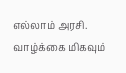எல்லாம் அரசி.
வாழ்க்கை மிகவும்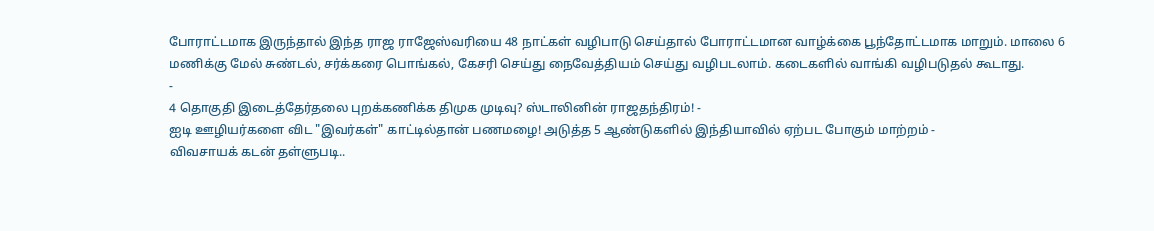போராட்டமாக இருந்தால் இந்த ராஜ ராஜேஸ்வரியை 48 நாட்கள் வழிபாடு செய்தால் போராட்டமான வாழ்க்கை பூந்தோட்டமாக மாறும். மாலை 6 மணிக்கு மேல் சுண்டல், சர்க்கரை பொங்கல், கேசரி செய்து நைவேத்தியம் செய்து வழிபடலாம். கடைகளில் வாங்கி வழிபடுதல் கூடாது.
-
4 தொகுதி இடைத்தேர்தலை புறக்கணிக்க திமுக முடிவு? ஸ்டாலினின் ராஜதந்திரம்! -
ஐடி ஊழியர்களை விட "இவர்கள்" காட்டில்தான் பணமழை! அடுத்த 5 ஆண்டுகளில் இந்தியாவில் ஏற்பட போகும் மாற்றம் -
விவசாயக் கடன் தள்ளுபடி..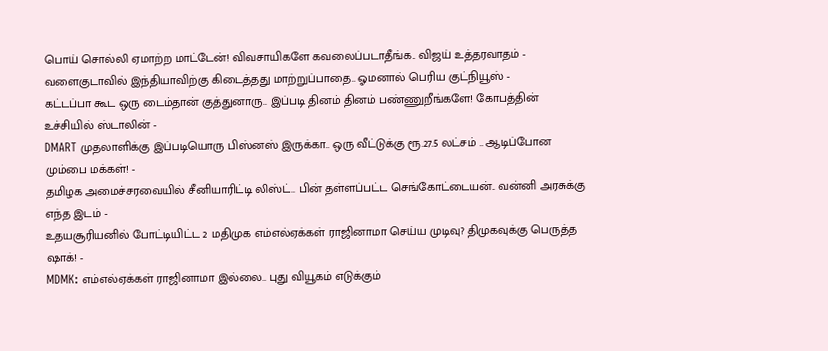பொய் சொல்லி ஏமாற்ற மாட்டேன்! விவசாயிகளே கவலைப்படாதீங்க.. விஜய் உத்தரவாதம் -
வளைகுடாவில் இந்தியாவிற்கு கிடைத்தது மாற்றுப்பாதை.. ஓமனால் பெரிய குட்நியூஸ் -
கட்டப்பா கூட ஒரு டைம்தான் குத்துனாரு.. இப்படி தினம் தினம் பண்ணுறீங்களே! கோபத்தின் உச்சியில் ஸ்டாலின் -
DMART முதலாளிக்கு இப்படியொரு பிஸ்னஸ் இருக்கா.. ஒரு வீட்டுக்கு ரூ.27.5 லட்சம் .. ஆடிப்போன மும்பை மக்கள்! -
தமிழக அமைச்சரவையில் சீனியாரிட்டி லிஸ்ட்.. பின் தள்ளப்பட்ட செங்கோட்டையன்.. வன்னி அரசுக்கு எந்த இடம் -
உதயசூரியனில் போட்டியிட்ட 2 மதிமுக எம்எல்ஏக்கள் ராஜினாமா செய்ய முடிவு? திமுகவுக்கு பெருத்த ஷாக்! -
MDMK: எம்எல்ஏக்கள் ராஜினாமா இல்லை.. புது வியூகம் எடுக்கும்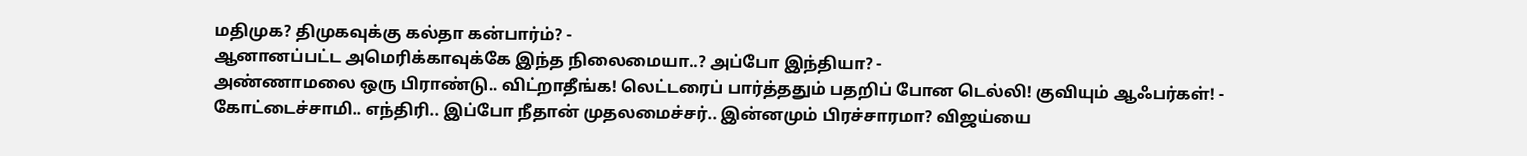மதிமுக? திமுகவுக்கு கல்தா கன்பார்ம்? -
ஆனானப்பட்ட அமெரிக்காவுக்கே இந்த நிலைமையா..? அப்போ இந்தியா? -
அண்ணாமலை ஒரு பிராண்டு.. விட்றாதீங்க! லெட்டரைப் பார்த்ததும் பதறிப் போன டெல்லி! குவியும் ஆஃபர்கள்! -
கோட்டைச்சாமி.. எந்திரி.. இப்போ நீதான் முதலமைச்சர்.. இன்னமும் பிரச்சாரமா? விஜய்யை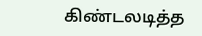கிண்டலடித்த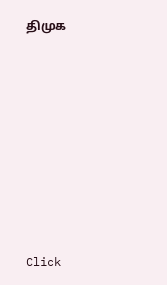திமுக












Click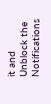it and Unblock the Notifications